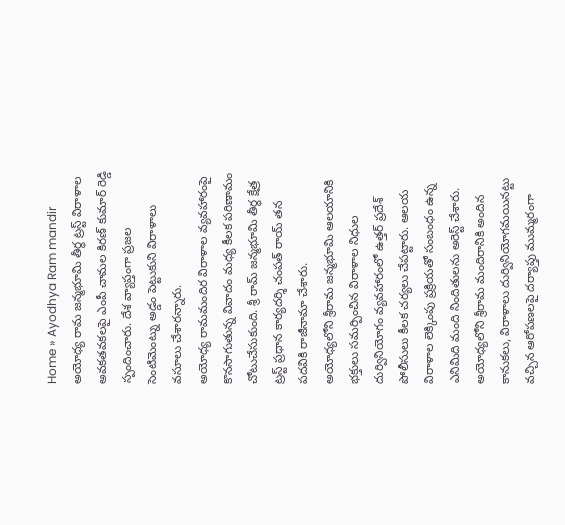Home » Ayodhya Ram mandir
అయోధ్య రామ జన్మభూమి తీర్థ ట్రస్ట్ విరాళాల అవకతవకలపై ఎంపీ చామల కిరణ్ కుమార్ రెడ్డి స్పందించారు. దేశ వ్యాప్తంగా ప్రజల సెంటిమెంట్ను అడ్డం పెట్టుకుని విరాళాలు వసూలు చేశారన్నారు.
అయోధ్య రామమందిర విరాళాల వ్యవహారంపై కొనసాగుతున్న వివాదం మధ్య కీలక పరిణామం చోటుచేసుకుంది. శ్రీ రామ్ జన్మభూమి తీర్థ క్షేత్ర ట్రస్ట్ ప్రధాన కార్యదర్శి చంపత్ రాయ్ తన పదవికి రాజీనామా చేశారు.
అయోధ్యలోని శ్రీరామ జన్మభూమి ఆలయానికి భక్తులు సమర్పించిన విరాళాల నిధుల దుర్వినియోగం వ్యవహారంలో ఉత్తర్ ప్రదేశ్ పోలీసులు కీలక చర్యలు చేపట్టారు. ఆలయ విరాళాల లెక్కింపు ప్రక్రియతో సంబంధం ఉన్న ఎనిమిది మంది నిందితులను అరెస్ట్ చేశారు.
అయోధ్యలోని శ్రీరామ మందిరానికి అందిన కానుకలు, విరాళాలు దుర్వినియోగమయినట్టు వచ్చిన ఆరోపణలపై దర్యాప్తు ముమ్మరంగా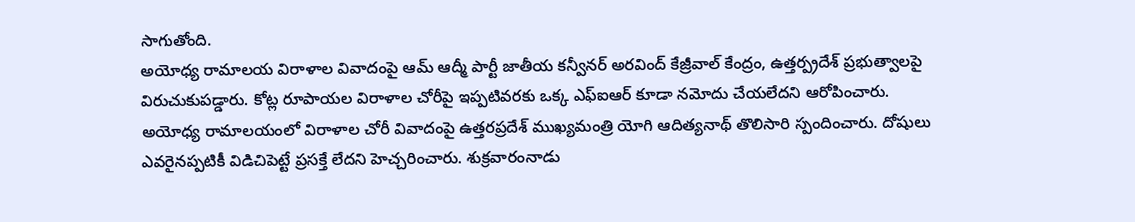సాగుతోంది.
అయోధ్య రామాలయ విరాళాల వివాదంపై ఆమ్ ఆద్మీ పార్టీ జాతీయ కన్వీనర్ అరవింద్ కేజ్రీవాల్ కేంద్రం, ఉత్తర్ప్రదేశ్ ప్రభుత్వాలపై విరుచుకుపడ్డారు. కోట్ల రూపాయల విరాళాల చోరీపై ఇప్పటివరకు ఒక్క ఎఫ్ఐఆర్ కూడా నమోదు చేయలేదని ఆరోపించారు.
అయోధ్య రామాలయంలో విరాళాల చోరీ వివాదంపై ఉత్తరప్రదేశ్ ముఖ్యమంత్రి యోగి ఆదిత్యనాథ్ తొలిసారి స్పందించారు. దోషులు ఎవరైనప్పటికీ విడిచిపెట్టే ప్రసక్తే లేదని హెచ్చరించారు. శుక్రవారంనాడు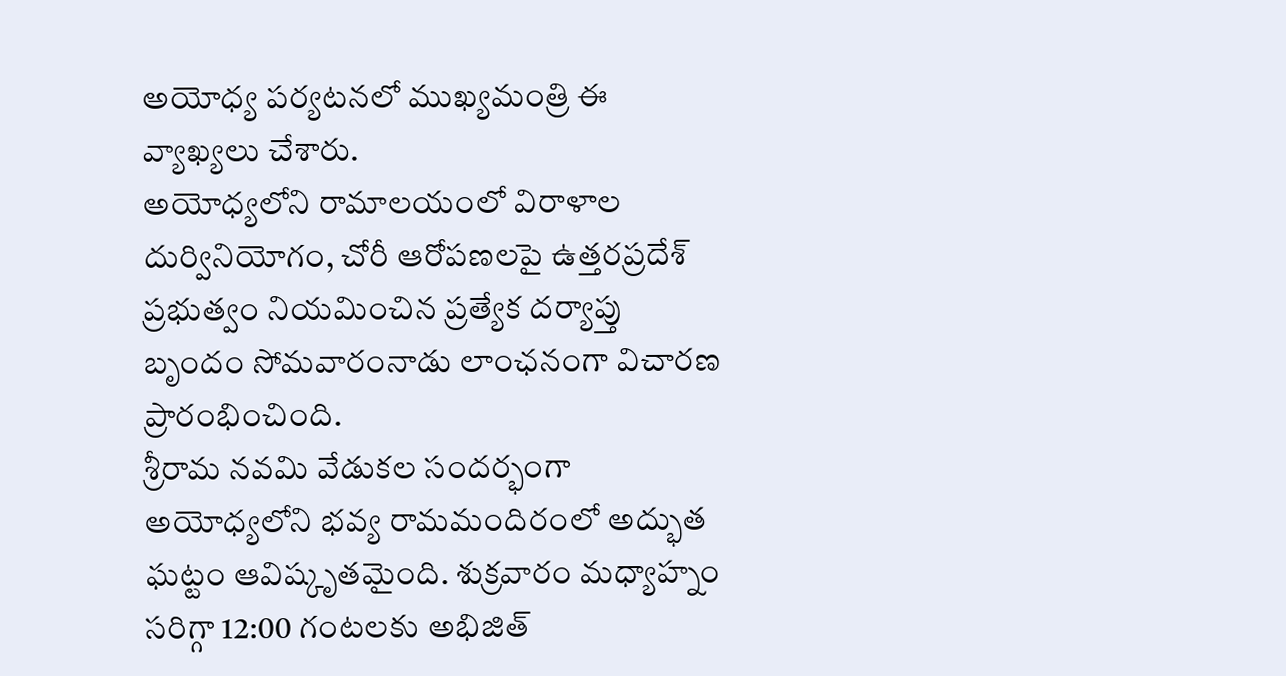అయోధ్య పర్యటనలో ముఖ్యమంత్రి ఈ వ్యాఖ్యలు చేశారు.
అయోధ్యలోని రామాలయంలో విరాళాల దుర్వినియోగం, చోరీ ఆరోపణలపై ఉత్తరప్రదేశ్ ప్రభుత్వం నియమించిన ప్రత్యేక దర్యాప్తు బృందం సోమవారంనాడు లాంఛనంగా విచారణ ప్రారంభించింది.
శ్రీరామ నవమి వేడుకల సందర్భంగా అయోధ్యలోని భవ్య రామమందిరంలో అద్భుత ఘట్టం ఆవిష్కృతమైంది. శుక్రవారం మధ్యాహ్నం సరిగ్గా 12:00 గంటలకు అభిజిత్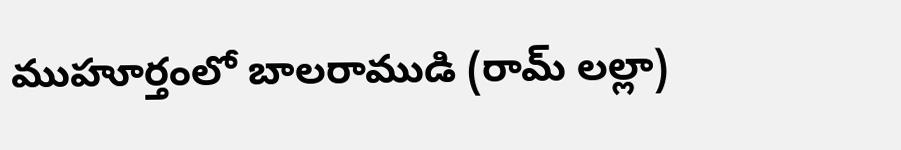ముహూర్తంలో బాలరాముడి (రామ్ లల్లా)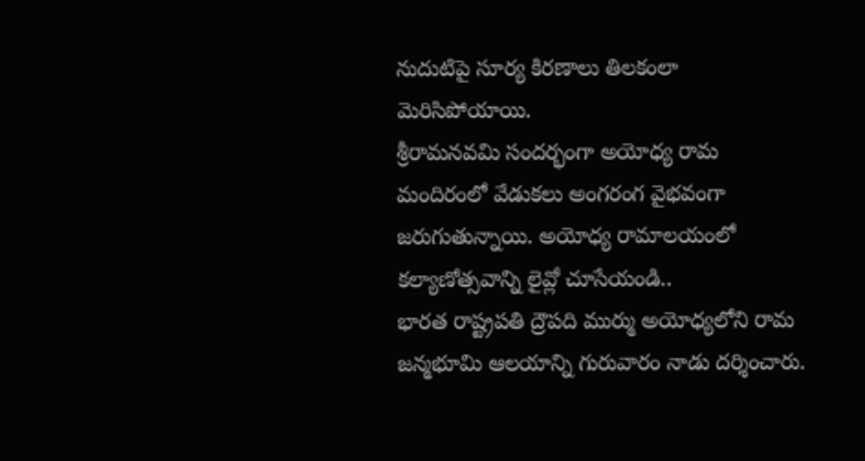నుదుటిపై సూర్య కిరణాలు తిలకంలా మెరిసిపోయాయి.
శ్రీరామనవమి సందర్భంగా అయోధ్య రామ మందిరంలో వేడుకలు అంగరంగ వైభవంగా జరుగుతున్నాయి. అయోధ్య రామాలయంలో కల్యాణోత్సవాన్ని లైవ్లో చూసేయండి..
భారత రాష్ట్రపతి ద్రౌపది ముర్ము అయోధ్యలోని రామ జన్మభూమి ఆలయాన్ని గురువారం నాడు దర్శించారు.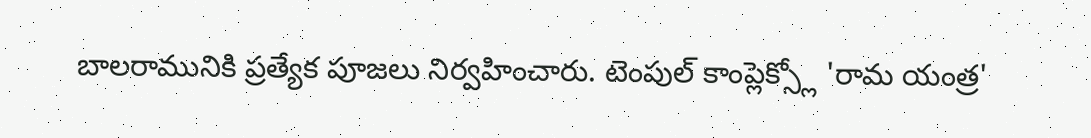బాలరామునికి ప్రత్యేక పూజలు నిర్వహించారు. టెంపుల్ కాంప్లెక్స్లో 'రామ యంత్ర'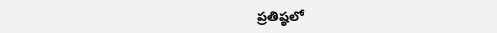ప్రతిష్ఠలో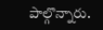పాల్గొన్నారు.